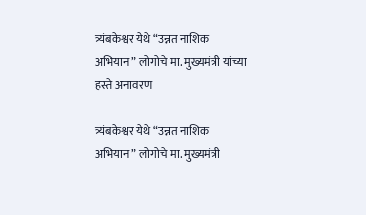त्र्यंबकेश्वर येथे “उन्नत नाशिक अभियान” लोगोचे मा. मुख्यमंत्री यांच्या हस्ते अनावरण

त्र्यंबकेश्वर येथे “उन्नत नाशिक अभियान” लोगोचे मा. मुख्यमंत्री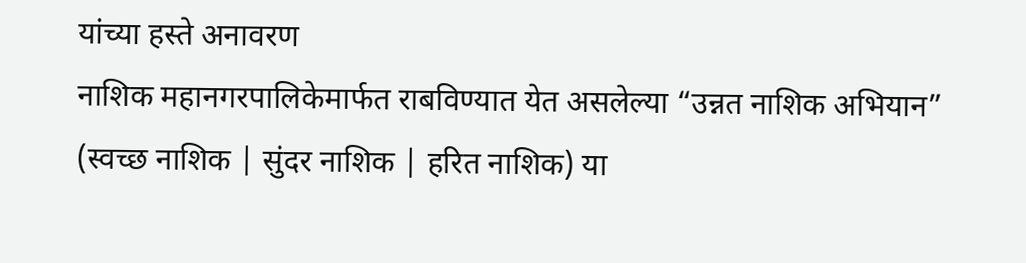यांच्या हस्ते अनावरण
नाशिक महानगरपालिकेमार्फत राबविण्यात येत असलेल्या “उन्नत नाशिक अभियान” (स्वच्छ नाशिक | सुंदर नाशिक | हरित नाशिक) या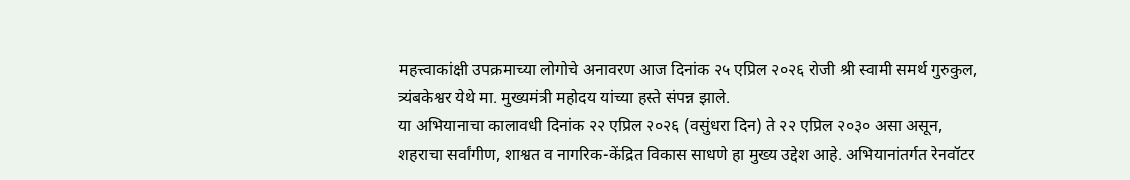महत्त्वाकांक्षी उपक्रमाच्या लोगोचे अनावरण आज दिनांक २५ एप्रिल २०२६ रोजी श्री स्वामी समर्थ गुरुकुल, त्र्यंबकेश्वर येथे मा. मुख्यमंत्री महोदय यांच्या हस्ते संपन्न झाले.
या अभियानाचा कालावधी दिनांक २२ एप्रिल २०२६ (वसुंधरा दिन) ते २२ एप्रिल २०३० असा असून, शहराचा सर्वांगीण, शाश्वत व नागरिक-केंद्रित विकास साधणे हा मुख्य उद्देश आहे. अभियानांतर्गत रेनवॉटर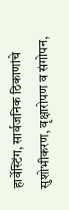हार्वेस्टिंग, सार्वजनिक ठिकाणांचे सुशोभीकरण, वृक्षारोपण व संगोपन,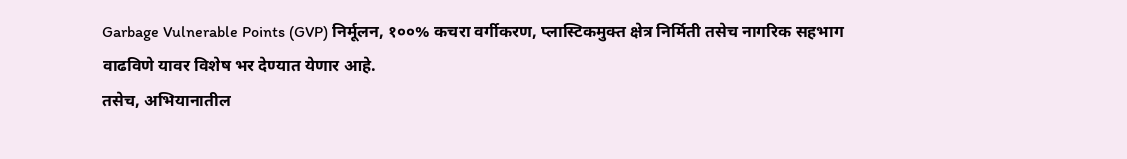Garbage Vulnerable Points (GVP) निर्मूलन, १००% कचरा वर्गीकरण, प्लास्टिकमुक्त क्षेत्र निर्मिती तसेच नागरिक सहभाग वाढविणे यावर विशेष भर देण्यात येणार आहे.
तसेच, अभियानातील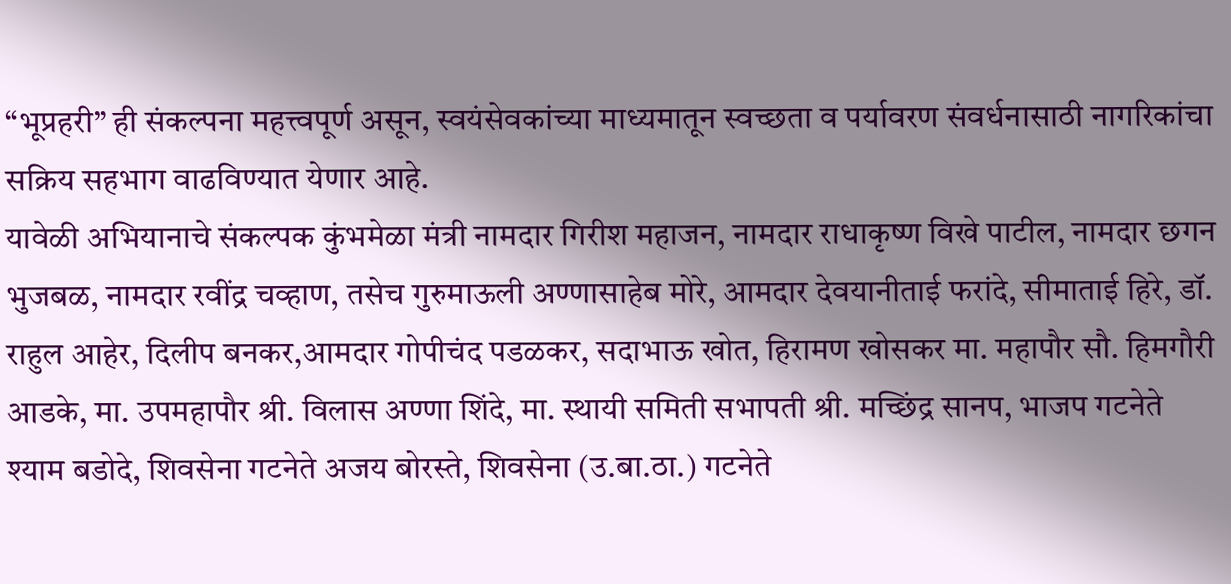“भूप्रहरी” ही संकल्पना महत्त्वपूर्ण असून, स्वयंसेवकांच्या माध्यमातून स्वच्छता व पर्यावरण संवर्धनासाठी नागरिकांचा सक्रिय सहभाग वाढविण्यात येणार आहे.
यावेळी अभियानाचे संकल्पक कुंभमेळा मंत्री नामदार गिरीश महाजन, नामदार राधाकृष्ण विखे पाटील, नामदार छगन भुजबळ, नामदार रवींद्र चव्हाण, तसेच गुरुमाऊली अण्णासाहेब मोरे, आमदार देवयानीताई फरांदे, सीमाताई हिरे, डॉ. राहुल आहेर, दिलीप बनकर,आमदार गोपीचंद पडळकर, सदाभाऊ खोत, हिरामण खोसकर मा. महापौर सौ. हिमगौरी आडके, मा. उपमहापौर श्री. विलास अण्णा शिंदे, मा. स्थायी समिती सभापती श्री. मच्छिंद्र सानप, भाजप गटनेते श्याम बडोदे, शिवसेना गटनेते अजय बोरस्ते, शिवसेना (उ.बा.ठा.) गटनेते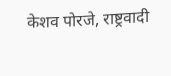केशव पोरजे, राष्ट्रवादी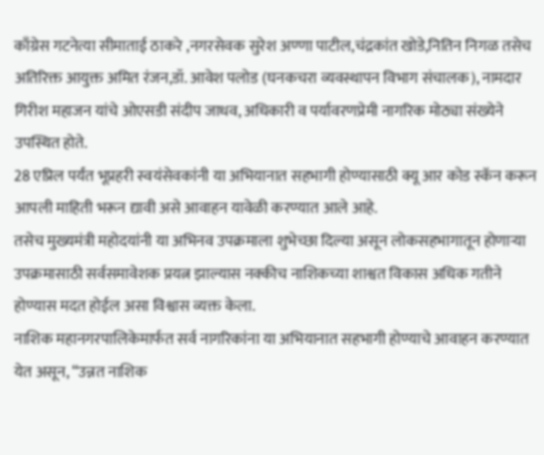काँग्रेस गटनेत्या सीमाताई ठाकरे ,नगरसेवक सुरेश अण्णा पाटील,चंद्रकांत खोडे,नितिन निगळ तसेच अतिरिक्त आयुक्त अमित रंजन,डॉ. आवेश पलोड (घनकचरा व्यवस्थापन विभाग संचालक), नामदार गिरीश महाजन यांचे ओएसडी संदीप जाधव, अधिकारी व पर्यावरणप्रेमी नागरिक मोठ्या संख्येने उपस्थित होते.
28 एप्रिल पर्यंत भूप्रहरी स्वयंसेवकांनी या अभियानात सहभागी होण्यासाठी क्यू आर कोड स्कॅन करून आपली माहिती भरून द्यावी असे आवाहन यावेळी करण्यात आले आहे.
तसेच मुख्यमंत्री महोदयांनी या अभिनव उपक्रमाला शुभेच्छा दिल्या असून लोकसहभागातून होणाऱ्या उपक्रमासाठी सर्वसमावेशक प्रयत्न झाल्यास नक्कीच नाशिकच्या शाश्वत विकास अधिक गतीने होण्यास मदत होईल असा विश्वास व्यक्त केला.
नाशिक महानगरपालिकेमार्फत सर्व नागरिकांना या अभियानात सहभागी होण्याचे आवाहन करण्यात येत असून, “उन्नत नाशिक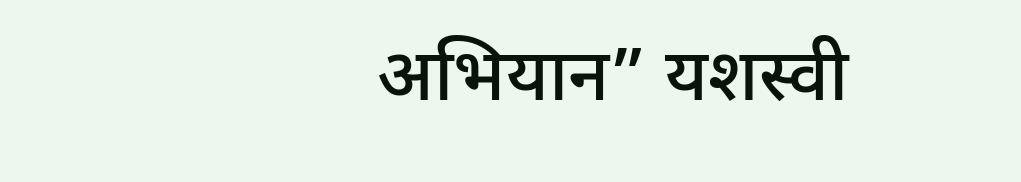अभियान” यशस्वी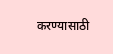करण्यासाठी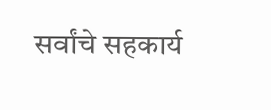सर्वांचे सहकार्य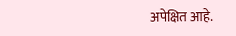अपेक्षित आहे.